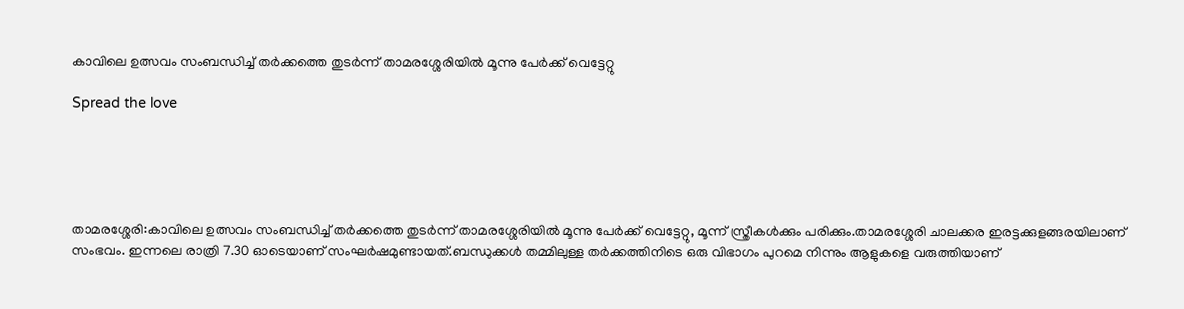കാവിലെ ഉത്സവം സംബന്ധിച്ച് തർക്കത്തെ തുടർന്ന് താമരശ്ശേരിയിൽ മൂന്നു പേർക്ക് വെട്ടേറ്റു

Spread the love





താമരശ്ശേരി:കാവിലെ ഉത്സവം സംബന്ധിച്ച് തർക്കത്തെ തുടർന്ന് താമരശ്ശേരിയിൽ മൂന്നു പേർക്ക് വെട്ടേറ്റു, മൂന്ന് സ്ത്രീകൾക്കും പരിക്കും.താമരശ്ശേരി ചാലക്കര ഇരട്ടക്കുളങ്ങരയിലാണ് സംഭവം. ഇന്നലെ രാത്രി 7.30 ഓടെയാണ് സംഘർഷമുണ്ടായത്.ബന്ധുക്കൾ തമ്മിലുള്ള തർക്കത്തിനിടെ ഒരു വിഭാഗം പുറമെ നിന്നും ആളുകളെ വരുത്തിയാണ്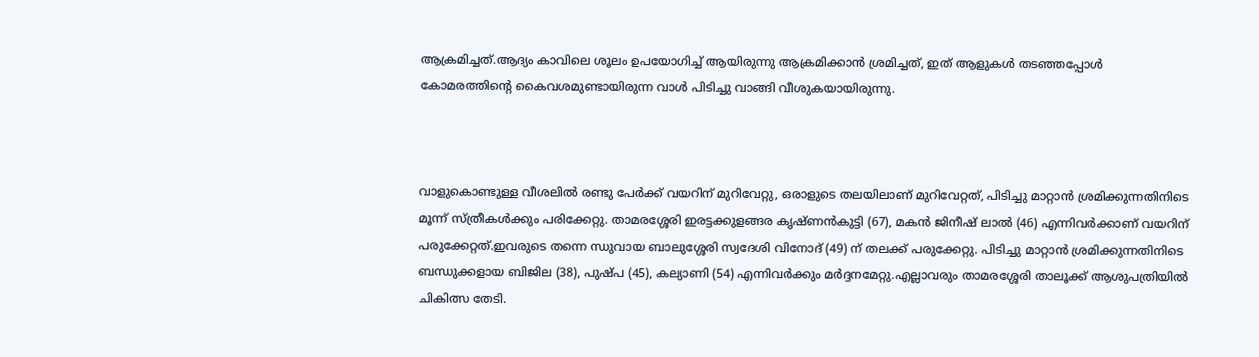ആക്രമിച്ചത്.ആദ്യം കാവിലെ ശൂലം ഉപയോഗിച്ച് ആയിരുന്നു ആക്രമിക്കാൻ ശ്രമിച്ചത്, ഇത് ആളുകൾ തടഞ്ഞപ്പോൾ കോമരത്തിൻ്റെ കൈവശമുണ്ടായിരുന്ന വാൾ പിടിച്ചു വാങ്ങി വീശുകയായിരുന്നു.



വാളുകൊണ്ടുള്ള വീശലിൽ രണ്ടു പേർക്ക് വയറിന് മുറിവേറ്റു, ഒരാളുടെ തലയിലാണ് മുറിവേറ്റത്, പിടിച്ചു മാറ്റാൻ ശ്രമിക്കുന്നതിനിടെ മൂന്ന് സ്ത്രീകൾക്കും പരിക്കേറ്റു. താമരശ്ശേരി ഇരട്ടക്കുളങ്ങര കൃഷ്ണൻകുട്ടി (67), മകൻ ജിനീഷ് ലാൽ (46) എന്നിവർക്കാണ് വയറിന് പരുക്കേറ്റത്.ഇവരുടെ തന്നെ ന്ധുവായ ബാലുശ്ശേരി സ്വദേശി വിനോദ് (49) ന് തലക്ക് പരുക്കേറ്റു. പിടിച്ചു മാറ്റാൻ ശ്രമിക്കുന്നതിനിടെ ബന്ധുക്കളായ ബിജില (38), പുഷ്പ (45), കല്യാണി (54) എന്നിവർക്കും മർദ്ദനമേറ്റു.എല്ലാവരും താമരശ്ശേരി താലൂക്ക് ആശുപത്രിയിൽ ചികിത്സ തേടി.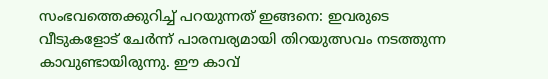സംഭവത്തെക്കുറിച്ച് പറയുന്നത് ഇങ്ങനെ: ഇവരുടെ വീടുകളോട് ചേർന്ന് പാരമ്പര്യമായി തിറയുത്സവം നടത്തുന്ന കാവുണ്ടായിരുന്നു. ഈ കാവ്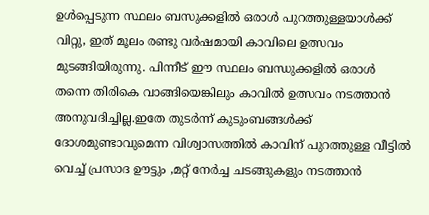ഉൾപ്പെടുന്ന സ്ഥലം ബസുക്കളിൽ ഒരാൾ പുറത്തുള്ളയാൾക്ക് വിറ്റു, ഇത് മൂലം രണ്ടു വർഷമായി കാവിലെ ഉത്സവം മുടങ്ങിയിരുന്നു. പിന്നീട് ഈ സ്ഥലം ബന്ധുക്കളിൽ ഒരാൾ തന്നെ തിരികെ വാങ്ങിയെങ്കിലും കാവിൽ ഉത്സവം നടത്താൻ അനുവദിച്ചില്ല.ഇതേ തുടർന്ന് കുടുംബങ്ങൾക്ക് ദോശമുണ്ടാവുമെന്ന വിശ്വാസത്തിൽ കാവിന് പുറത്തുള്ള വീട്ടിൽ വെച്ച് പ്രസാദ ഊട്ടും ,മറ്റ് നേർച്ച ചടങ്ങുകളും നടത്താൻ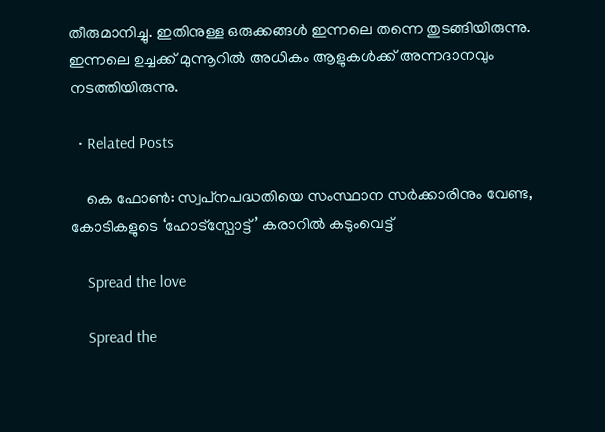തീരുമാനിച്ചു. ഇതിനുള്ള ഒരുക്കങ്ങൾ ഇന്നലെ തന്നെ തുടങ്ങിയിരുന്നു. ഇന്നലെ ഉച്ചക്ക് മുന്നൂറിൽ അധികം ആളുകൾക്ക് അന്നദാനവും നടത്തിയിരുന്നു.

  • Related Posts

    കെ ഫോൺ: സ്വപ്‌നപദ്ധതിയെ സംസ്ഥാന സർക്കാരിനും വേണ്ട, കോടികളുടെ ‘ഹോട്‍സ്പോട്ട്’ കരാറിൽ കടുംവെട്ട്

    Spread the love

    Spread the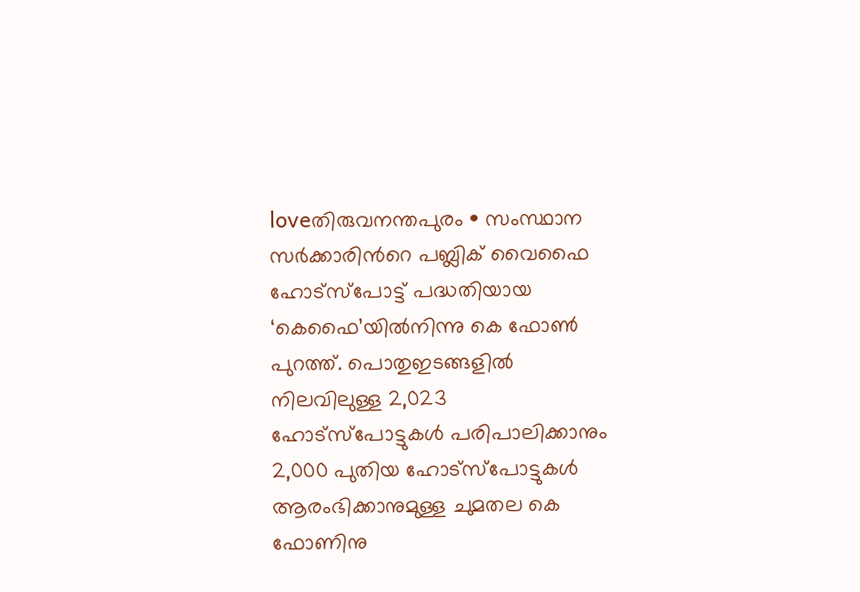loveതിരുവനന്തപുരം • സംസ്ഥാന സർക്കാരിന്‍റെ പബ്ലിക് വൈഫൈ ഹോട്സ്പോട്ട് പദ്ധതിയായ ‘കെഫൈ’യിൽനിന്നു കെ ഫോൺ പുറത്ത്. പൊതുഇടങ്ങളിൽ നിലവിലുള്ള 2,023 ഹോട്സ്പോട്ടുകൾ പരിപാലിക്കാനും 2,000 പുതിയ ഹോട്സ്പോട്ടുകൾ ആരംഭിക്കാനുമുള്ള ചുമതല കെ ഫോണിനു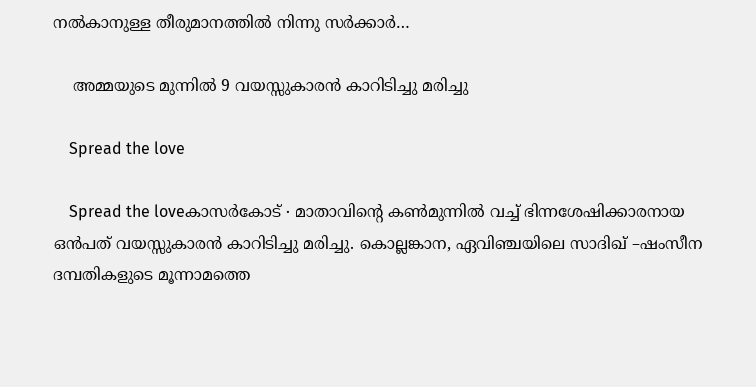നൽകാനുള്ള തീരുമാനത്തിൽ നിന്നു സർക്കാർ…

    അമ്മയുടെ മുന്നിൽ 9 വയസ്സുകാരൻ കാറിടിച്ചു മരിച്ചു

    Spread the love

    Spread the loveകാസർകോട് ∙ മാതാവിന്റെ കൺമുന്നിൽ വച്ച് ഭിന്നശേഷിക്കാരനായ ഒൻപത് വയസ്സുകാരൻ കാറിടിച്ചു മരിച്ചു. കൊല്ലങ്കാന, ഏവിഞ്ചയിലെ സാദിഖ് –ഷംസീന ദമ്പതികളുടെ മൂന്നാമത്തെ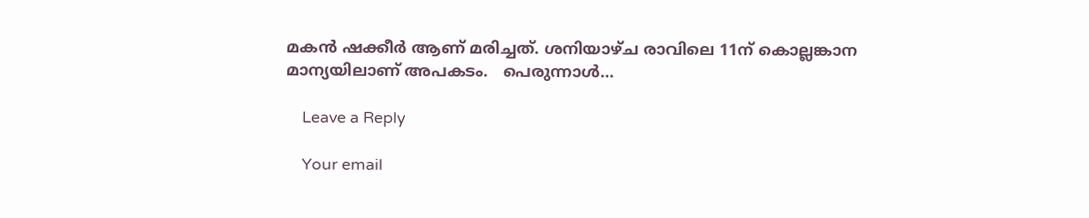മകൻ ഷക്കീർ ആണ് മരിച്ചത്. ശനിയാഴ്ച രാവിലെ 11ന് കൊല്ലങ്കാന മാന്യയിലാണ് അപകടം.   പെരുന്നാൾ…

    Leave a Reply

    Your email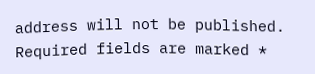address will not be published. Required fields are marked *